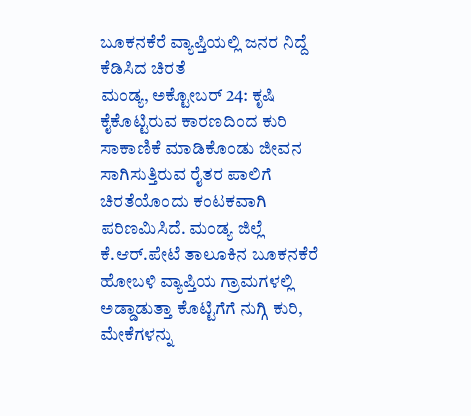ಬೂಕನಕೆರೆ ವ್ಯಾಪ್ತಿಯಲ್ಲಿ ಜನರ ನಿದ್ದೆ ಕೆಡಿಸಿದ ಚಿರತೆ
ಮಂಡ್ಯ, ಅಕ್ಟೋಬರ್ 24: ಕೃಷಿ ಕೈಕೊಟ್ಟಿರುವ ಕಾರಣದಿಂದ ಕುರಿ ಸಾಕಾಣಿಕೆ ಮಾಡಿಕೊಂಡು ಜೀವನ ಸಾಗಿಸುತ್ತಿರುವ ರೈತರ ಪಾಲಿಗೆ ಚಿರತೆಯೊಂದು ಕಂಟಕವಾಗಿ ಪರಿಣಮಿಸಿದೆ. ಮಂಡ್ಯ ಜಿಲ್ಲೆ ಕೆ.ಆರ್.ಪೇಟೆ ತಾಲೂಕಿನ ಬೂಕನಕೆರೆ ಹೋಬಳಿ ವ್ಯಾಪ್ತಿಯ ಗ್ರಾಮಗಳಲ್ಲಿ ಅಡ್ಡಾಡುತ್ತಾ ಕೊಟ್ಟಿಗೆಗೆ ನುಗ್ಗಿ ಕುರಿ, ಮೇಕೆಗಳನ್ನು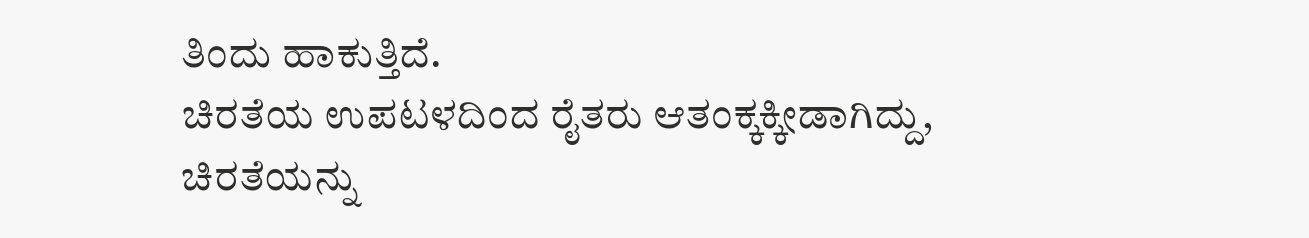ತಿಂದು ಹಾಕುತ್ತಿದೆ.
ಚಿರತೆಯ ಉಪಟಳದಿಂದ ರೈತರು ಆತಂಕ್ಕಕ್ಕೀಡಾಗಿದ್ದು, ಚಿರತೆಯನ್ನು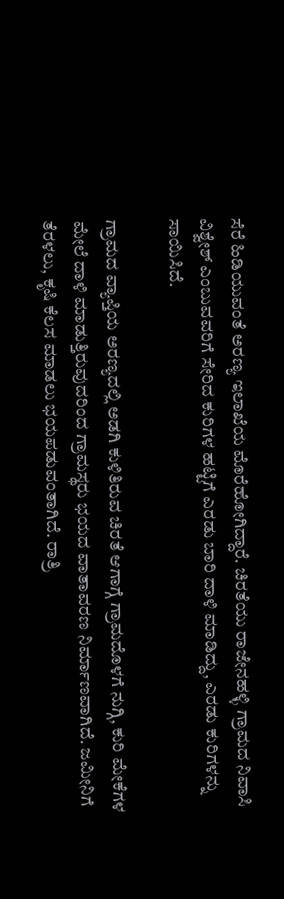ಸೆರೆ ಹಿಡಿಯುವಂತೆ ಅರಣ್ಯ ಇಲಾಖೆಯ ಮೊರೆಹೋಗಿದ್ದಾರೆ. ಚಿರತೆಯು ರಾಜೇನಹಳ್ಳಿ ಗ್ರಾಮದ ನಿವಾಸಿ ವಿಶ್ವೇಶ್ ಎಂಬುವವರಿಗೆ ಸೇರಿದ ಕುರಿಗಳ ಹಟ್ಟಿಗೆ ಎರಡು ಬಾರಿ ದಾಳಿ ಮಾಡಿದ್ದು, ಎರಡು ಕುರಿಗಳನ್ನು ಸಾಯಿಸಿದೆ.

ಗ್ರಾಮದ ವ್ಯಾಪ್ತಿಯ ಅರಣ್ಯದಲ್ಲಿ ಅಡಗಿ ಕುಳಿತಿರುವ ಚಿರತೆ ಆಗಾಗ್ಗೆ ಗ್ರಾಮದೊಳಗೆ ನುಗ್ಗಿ, ಕುರಿ ಮೇಕೆಗಳ ಮೇಲೆ ದಾಳಿ ಮಾಡುತ್ತಿರುವುದರಿಂದ ಗ್ರಾಮಸ್ಥರು ಭಯದ ವಾತಾವರಣ ನಿರ್ಮಾಣವಾಗಿದೆ. ಜಮೀನಿಗೆ ತೆರಳಲು, ಕೃಷಿ ಕೆಲಸ ಮಾಡಲು ಭಯಪಡುವಂತಾಗಿದೆ. ರಾತ್ರಿ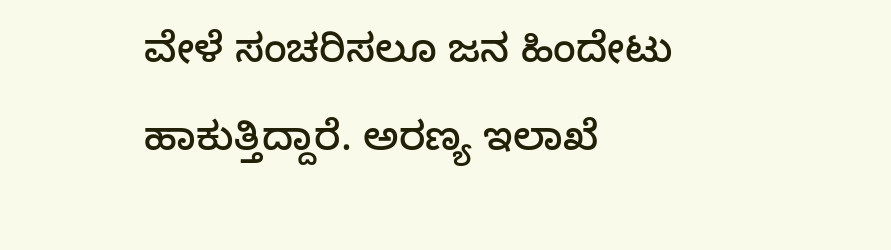ವೇಳೆ ಸಂಚರಿಸಲೂ ಜನ ಹಿಂದೇಟು ಹಾಕುತ್ತಿದ್ದಾರೆ. ಅರಣ್ಯ ಇಲಾಖೆ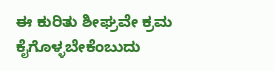ಈ ಕುರಿತು ಶೀಘ್ರವೇ ಕ್ರಮ ಕೈಗೊಳ್ಳಬೇಕೆಂಬುದು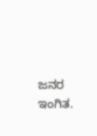ಜನರ ಇಂಗಿತ.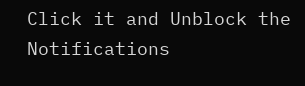Click it and Unblock the Notifications